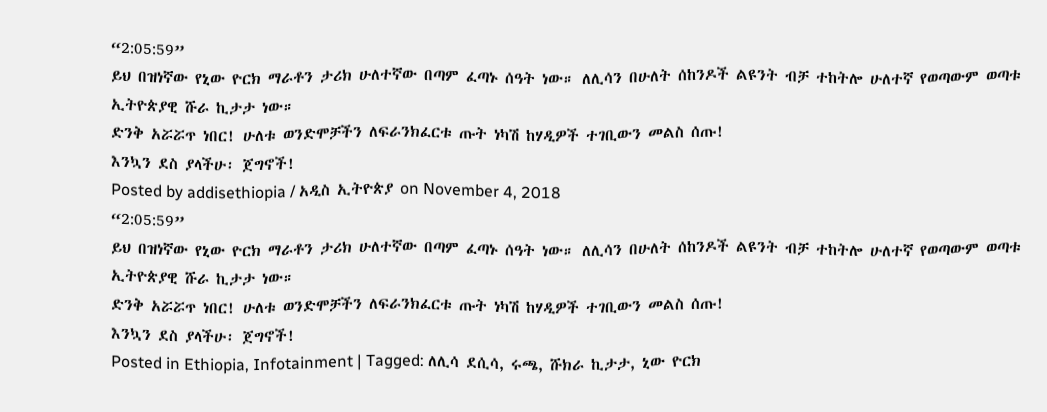“2:05:59”
ይህ በዝነኛው የኒው ዮርክ ማራቶን ታሪክ ሁለተኛው በጣም ፈጣኑ ሰዓት ነው። ለሊሳን በሁለት ሰከንዶች ልዩንት ብቻ ተከትሎ ሁለተኛ የወጣውም ወጣቱ ኢትዮጵያዊ ሹራ ኪታታ ነው።
ድንቅ አሯሯጥ ነበር! ሁለቱ ወንድሞቻችን ለፍራንክፈርቱ ጡት ነካሽ ከሃዲዎች ተገቢውን መልስ ሰጡ!
እንኳን ደስ ያላችሁ፡ ጀግኖች!
Posted by addisethiopia / አዲስ ኢትዮጵያ on November 4, 2018
“2:05:59”
ይህ በዝነኛው የኒው ዮርክ ማራቶን ታሪክ ሁለተኛው በጣም ፈጣኑ ሰዓት ነው። ለሊሳን በሁለት ሰከንዶች ልዩንት ብቻ ተከትሎ ሁለተኛ የወጣውም ወጣቱ ኢትዮጵያዊ ሹራ ኪታታ ነው።
ድንቅ አሯሯጥ ነበር! ሁለቱ ወንድሞቻችን ለፍራንክፈርቱ ጡት ነካሽ ከሃዲዎች ተገቢውን መልስ ሰጡ!
እንኳን ደስ ያላችሁ፡ ጀግኖች!
Posted in Ethiopia, Infotainment | Tagged: ለሊሳ ደሲሳ, ሩጫ, ሹክራ ኪታታ, ኒው ዮርክ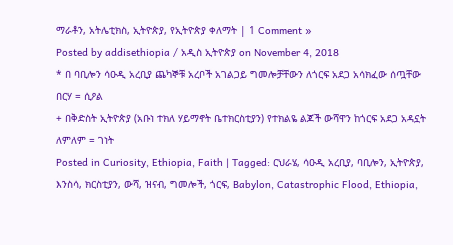ማራቶን, አትሌቲክስ, ኢትዮጵያ, የኢትዮጵያ ቀለማት | 1 Comment »
Posted by addisethiopia / አዲስ ኢትዮጵያ on November 4, 2018
* በ ባቢሎን ሳዑዲ አረቢያ ጨካኞቹ አረቦች አገልጋይ ግመሎቻቸውን ለጎርፍ አደጋ አሳክፈው ሰጧቸው
በርሃ = ሲዖል
+ በቅድስት ኢትዮጵያ (አቡነ ተክለ ሃይማኖት ቤተክርስቲያን) የተክልዬ ልጆች ውሻዋን ከጎርፍ አደጋ አዳኗት
ለምለም = ገነት
Posted in Curiosity, Ethiopia, Faith | Tagged: ርህራሄ, ሳዑዲ አረቢያ, ባቢሎን, ኢትዮጵያ, እንስሳ, ክርስቲያን, ውሻ, ዝናብ, ግመሎች, ጎርፍ, Babylon, Catastrophic Flood, Ethiopia,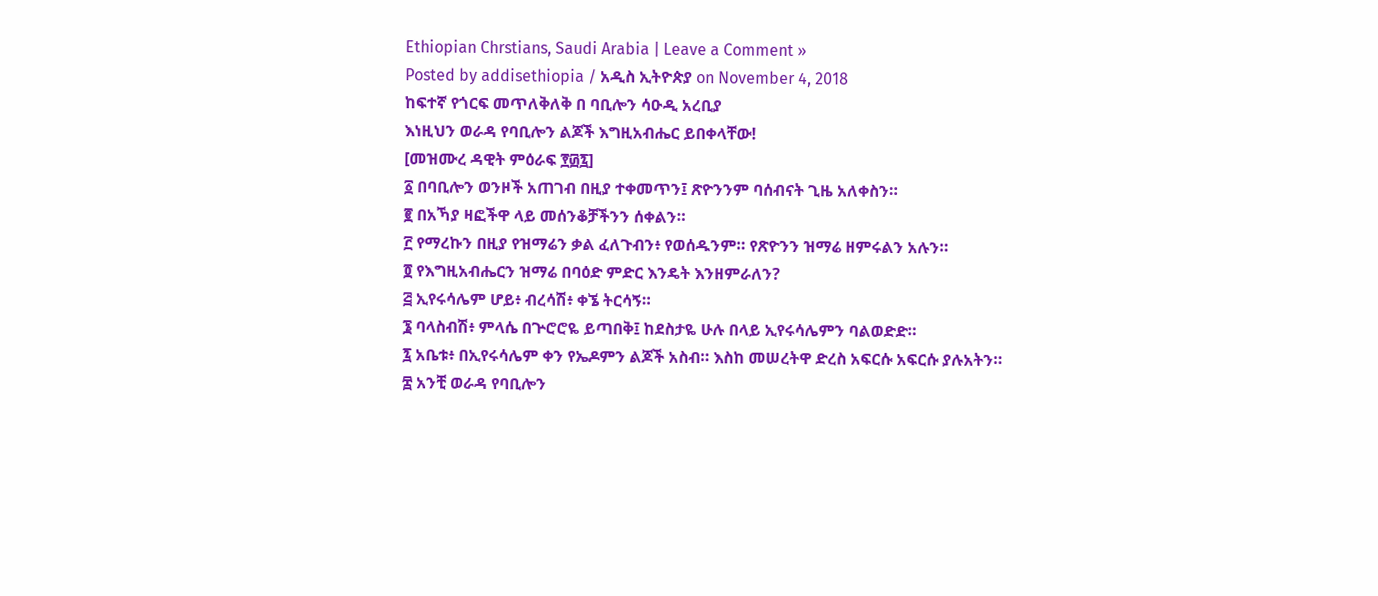Ethiopian Chrstians, Saudi Arabia | Leave a Comment »
Posted by addisethiopia / አዲስ ኢትዮጵያ on November 4, 2018
ከፍተኛ የጎርፍ መጥለቅለቅ በ ባቢሎን ሳዑዲ አረቢያ
እነዚህን ወራዳ የባቢሎን ልጆች እግዚአብሔር ይበቀላቸው!
[መዝሙረ ዳዊት ምዕራፍ ፻፴፯]
፩ በባቢሎን ወንዞች አጠገብ በዚያ ተቀመጥን፤ ጽዮንንም ባሰብናት ጊዜ አለቀስን።
፪ በአኻያ ዛፎችዋ ላይ መሰንቆቻችንን ሰቀልን።
፫ የማረኩን በዚያ የዝማሬን ቃል ፈለጉብን፥ የወሰዱንም። የጽዮንን ዝማሬ ዘምሩልን አሉን።
፬ የእግዚአብሔርን ዝማሬ በባዕድ ምድር እንዴት እንዘምራለን?
፭ ኢየሩሳሌም ሆይ፥ ብረሳሽ፥ ቀኜ ትርሳኝ።
፮ ባላስብሽ፥ ምላሴ በጕሮሮዬ ይጣበቅ፤ ከደስታዬ ሁሉ በላይ ኢየሩሳሌምን ባልወድድ።
፯ አቤቱ፥ በኢየሩሳሌም ቀን የኤዶምን ልጆች አስብ። እስከ መሠረትዋ ድረስ አፍርሱ አፍርሱ ያሉአትን።
፰ አንቺ ወራዳ የባቢሎን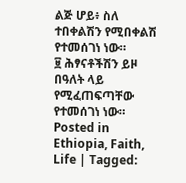ልጅ ሆይ፥ ስለ ተበቀልሽን የሚበቀልሽ የተመሰገነ ነው።
፱ ሕፃናቶችሽን ይዞ በዓለት ላይ የሚፈጠፍጣቸው የተመሰገነ ነው።
Posted in Ethiopia, Faith, Life | Tagged: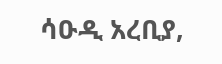ሳዑዲ አረቢያ,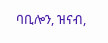ባቢሎን, ዝናብ,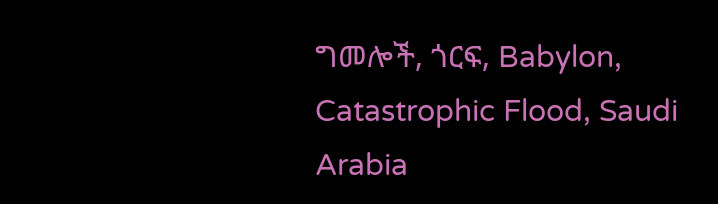ግመሎች, ጎርፍ, Babylon, Catastrophic Flood, Saudi Arabia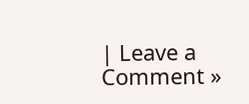| Leave a Comment »